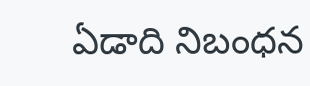ఏడాది నిబంధన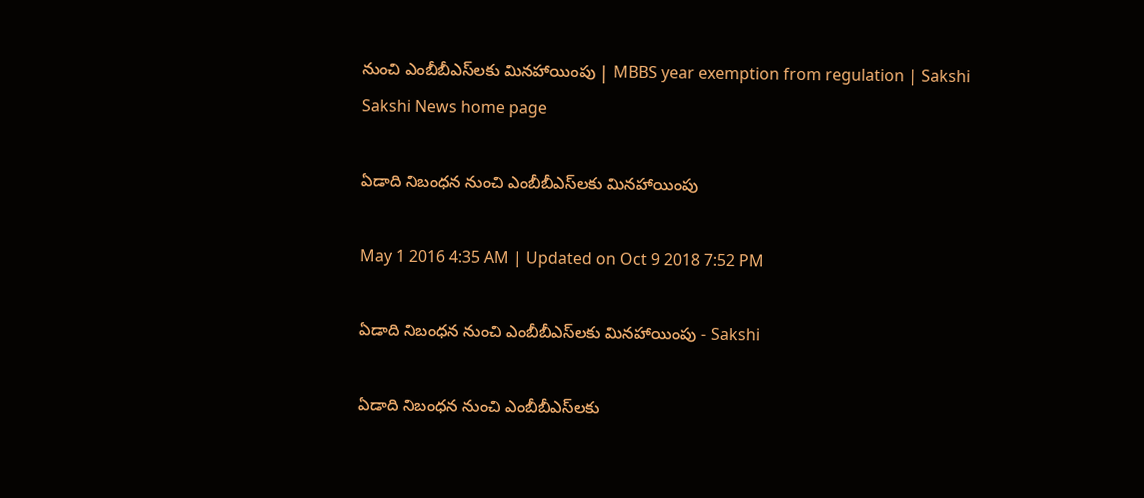నుంచి ఎంబీబీఎస్‌లకు మినహాయింపు | MBBS year exemption from regulation | Sakshi
Sakshi News home page

ఏడాది నిబంధన నుంచి ఎంబీబీఎస్‌లకు మినహాయింపు

May 1 2016 4:35 AM | Updated on Oct 9 2018 7:52 PM

ఏడాది నిబంధన నుంచి ఎంబీబీఎస్‌లకు మినహాయింపు - Sakshi

ఏడాది నిబంధన నుంచి ఎంబీబీఎస్‌లకు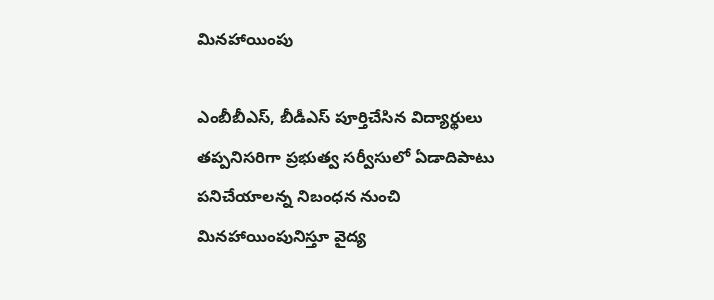మినహాయింపు

ఎంబీబీఎస్, బీడీఎస్ పూర్తిచేసిన విద్యార్థులు తప్పనిసరిగా ప్రభుత్వ సర్వీసులో ఏడాదిపాటు పనిచేయాలన్న నిబంధన నుంచి మినహాయింపునిస్తూ వైద్య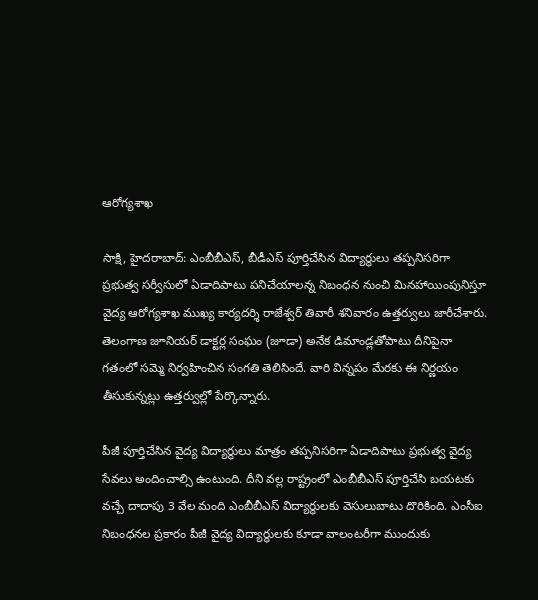ఆరోగ్యశాఖ

సాక్షి, హైదరాబాద్: ఎంబీబీఎస్, బీడీఎస్ పూర్తిచేసిన విద్యార్థులు తప్పనిసరిగా ప్రభుత్వ సర్వీసులో ఏడాదిపాటు పనిచేయాలన్న నిబంధన నుంచి మినహాయింపునిస్తూ వైద్య ఆరోగ్యశాఖ ముఖ్య కార్యదర్శి రాజేశ్వర్ తివారీ శనివారం ఉత్తర్వులు జారీచేశారు. తెలంగాణ జూనియర్ డాక్టర్ల సంఘం (జూడా) అనేక డిమాండ్లతోపాటు దీనిపైనా గతంలో సమ్మె నిర్వహించిన సంగతి తెలిసిందే. వారి విన్నపం మేరకు ఈ నిర్ణయం తీసుకున్నట్లు ఉత్తర్వుల్లో పేర్కొన్నారు.

పీజీ పూర్తిచేసిన వైద్య విద్యార్థులు మాత్రం తప్పనిసరిగా ఏడాదిపాటు ప్రభుత్వ వైద్య సేవలు అందించాల్సి ఉంటుంది. దీని వల్ల రాష్ట్రంలో ఎంబీబీఎస్ పూర్తిచేసి బయటకు వచ్చే దాదాపు 3 వేల మంది ఎంబీబీఎస్ విద్యార్థులకు వెసులుబాటు దొరికింది. ఎంసీఐ నిబంధనల ప్రకారం పీజీ వైద్య విద్యార్థులకు కూడా వాలంటరీగా ముందుకు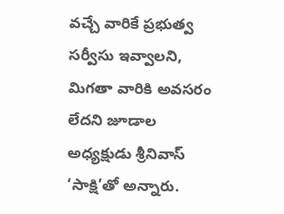వచ్చే వారికే ప్రభుత్వ సర్వీసు ఇవ్వాలని, మిగతా వారికి అవసరం లేదని జూడాల అధ్యక్షుడు శ్రీనివాస్ ‘సాక్షి’తో అన్నారు.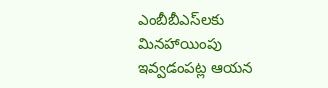ఎంబీబీఎస్‌లకు మినహాయింపు ఇవ్వడంపట్ల ఆయన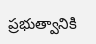ప్రభుత్వానికి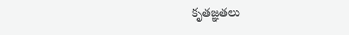కృతజ్ఞతలు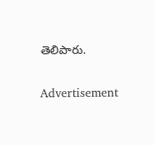తెలిపారు.

Advertisement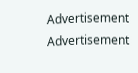Advertisement
Advertisement